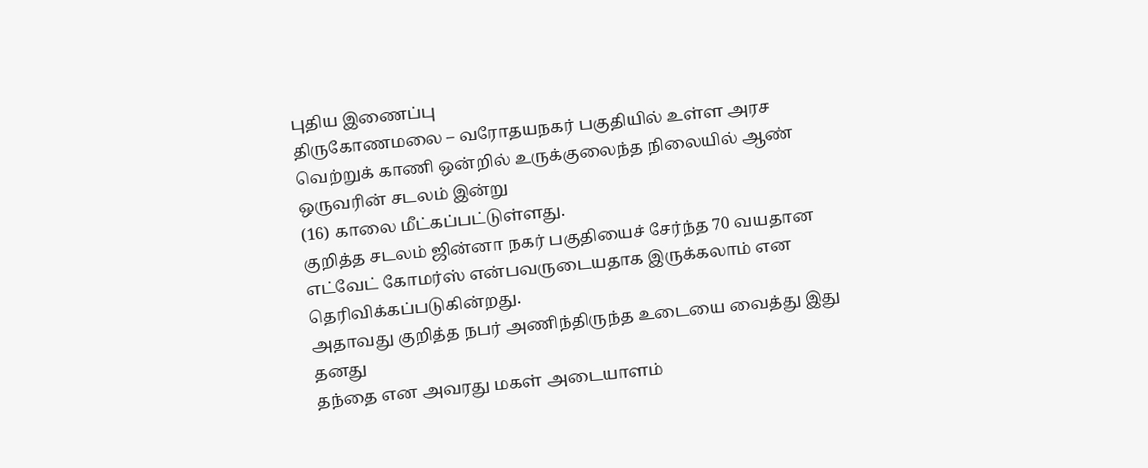புதிய இணைப்பு
திருகோணமலை – வரோதயநகர் பகுதியில் உள்ள அரச
வெற்றுக் காணி ஒன்றில் உருக்குலைந்த நிலையில் ஆண் ஒருவரின் சடலம் இன்று
(16) காலை மீட்கப்பட்டுள்ளது.
குறித்த சடலம் ஜின்னா நகர் பகுதியைச் சேர்ந்த 70 வயதான எட்வேட் கோமர்ஸ் என்பவருடையதாக இருக்கலாம் என தெரிவிக்கப்படுகின்றது.
அதாவது குறித்த நபர் அணிந்திருந்த உடையை வைத்து இது தனது
தந்தை என அவரது மகள் அடையாளம்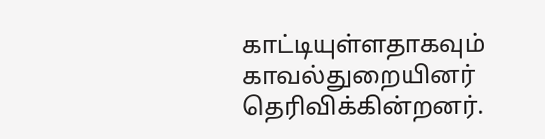காட்டியுள்ளதாகவும் காவல்துறையினர் தெரிவிக்கின்றனர்.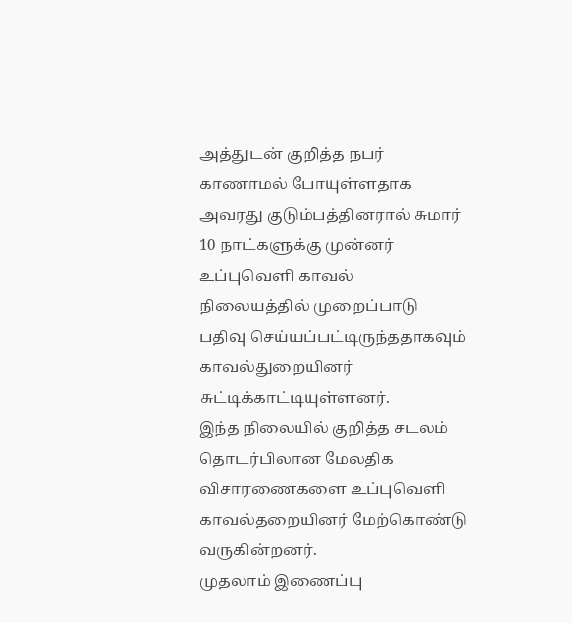அத்துடன் குறித்த நபர் காணாமல் போயுள்ளதாக
அவரது குடும்பத்தினரால் சுமார் 10 நாட்களுக்கு முன்னர் உப்புவெளி காவல் நிலையத்தில் முறைப்பாடு பதிவு செய்யப்பட்டிருந்ததாகவும் காவல்துறையினர் சுட்டிக்காட்டியுள்ளனர்.
இந்த நிலையில் குறித்த சடலம் தொடர்பிலான மேலதிக விசாரணைகளை உப்புவெளி காவல்தறையினர் மேற்கொண்டு
வருகின்றனர்.
முதலாம் இணைப்பு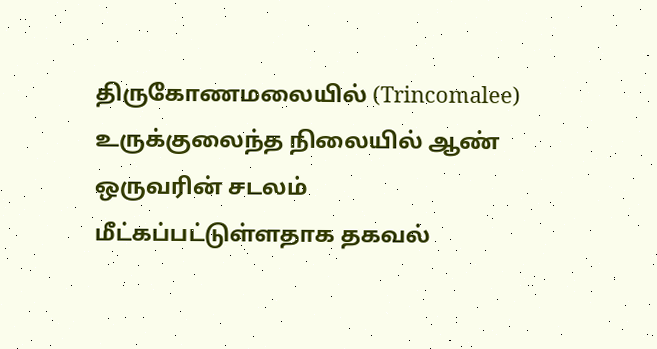திருகோணமலையில் (Trincomalee) உருக்குலைந்த நிலையில் ஆண் ஒருவரின் சடலம் மீட்கப்பட்டுள்ளதாக தகவல்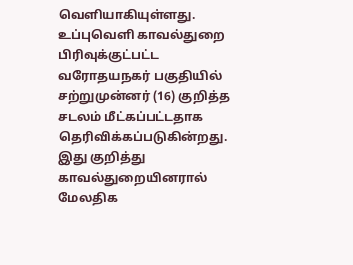வெளியாகியுள்ளது.
உப்புவெளி காவல்துறை பிரிவுக்குட்பட்ட வரோதயநகர் பகுதியில் சற்றுமுன்னர் (16) குறித்த சடலம் மீட்கப்பட்டதாக தெரிவிக்கப்படுகின்றது.
இது குறித்து காவல்துறையினரால் மேலதிக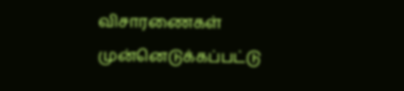விசாரணைகள் முன்னெடுக்கப்பட்டு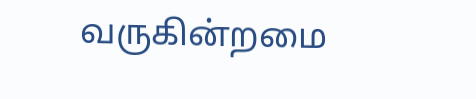வருகின்றமை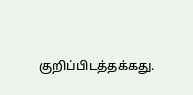குறிப்பிடத்தக்கது.